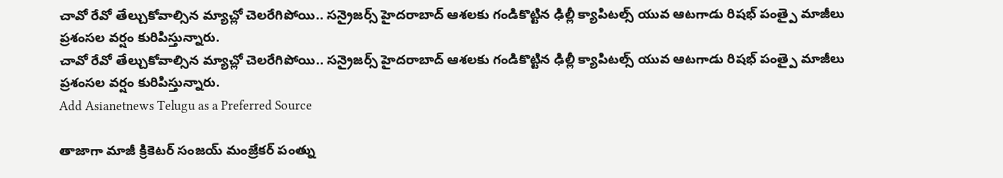చావో రేవో తేల్చుకోవాల్సిన మ్యాచ్లో చెలరేగిపోయి.. సన్రైజర్స్ హైదరాబాద్ ఆశలకు గండికొట్టిన ఢిల్లీ క్యాపిటల్స్ యువ ఆటగాడు రిషభ్ పంత్పై మాజీలు ప్రశంసల వర్షం కురిపిస్తున్నారు.
చావో రేవో తేల్చుకోవాల్సిన మ్యాచ్లో చెలరేగిపోయి.. సన్రైజర్స్ హైదరాబాద్ ఆశలకు గండికొట్టిన ఢిల్లీ క్యాపిటల్స్ యువ ఆటగాడు రిషభ్ పంత్పై మాజీలు ప్రశంసల వర్షం కురిపిస్తున్నారు.
Add Asianetnews Telugu as a Preferred Source

తాజాగా మాజీ క్రికెటర్ సంజయ్ మంజ్రేకర్ పంత్ను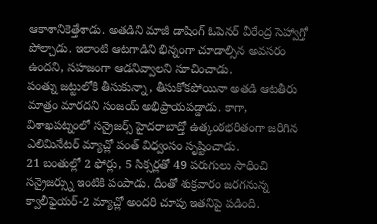ఆకాశానికెత్తేశాడు. అతడిని మాజీ డాషింగ్ ఓపెనర్ వీరేంద్ర సెహ్వాగ్తో పోల్చాడు. ఇలాంటి ఆటగాడిని భిన్నంగా చూడాల్సిన అవసరం ఉందని, సహజంగా ఆడనివ్వాలని సూచించాడు.
పంత్ను జట్టులోకి తీసుకున్నా, తీసుకోకపోయినా అతడి ఆటతీరు మాత్రం మారదని సంజయ్ అభిప్రాయపడ్డాడు. కాగా, విశాఖపట్నంలో సన్రైజర్స్ హైదరాబాద్తో ఉత్కంఠభరితంగా జరిగిన ఎలిమినేటర్ మ్యాచ్లో పంత్ విధ్వంసం సృష్టించాడు.
21 బంతుల్లో 2 ఫోర్లు, 5 సిక్సర్లతో 49 పరుగులు సాధించి సన్రైజర్స్ను ఇంటికి పంపాడు. దీంతో శుక్రవారం జరగనున్న క్వాలీఫైయర్-2 మ్యాచ్లో అందరి చూపు ఇతనిపై పడింది.